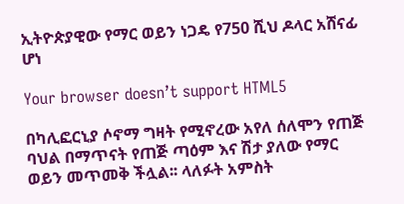ኢትዮጵያዊው የማር ወይን ነጋዴ የ750 ሺህ ዶላር አሸናፊ ሆነ

Your browser doesn’t support HTML5

በካሊፎርኒያ ሶኖማ ግዛት የሚኖረው አየለ ሰለሞን የጠጅ ባህል በማጥናት የጠጅ ጣዕም እና ሽታ ያለው የማር ወይን መጥመቅ ችሏል፡፡ ላለፉት አምስት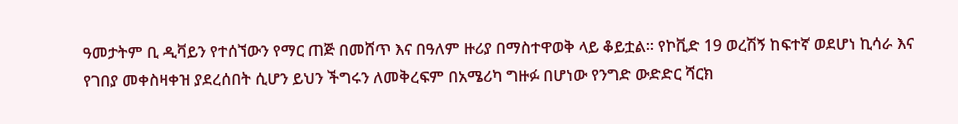ዓመታትም ቢ ዲቫይን የተሰኘውን የማር ጠጅ በመሸጥ እና በዓለም ዙሪያ በማስተዋወቅ ላይ ቆይቷል፡፡ የኮቪድ 19 ወረሽኝ ከፍተኛ ወደሆነ ኪሳራ እና የገበያ መቀስዛቀዝ ያደረሰበት ሲሆን ይህን ችግሩን ለመቅረፍም በአሜሪካ ግዙፉ በሆነው የንግድ ውድድር ሻርክ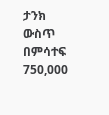ታንክ ውስጥ በምሳተፍ 750,000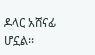ዶላር አሸናፊ ሆኗል፡፡